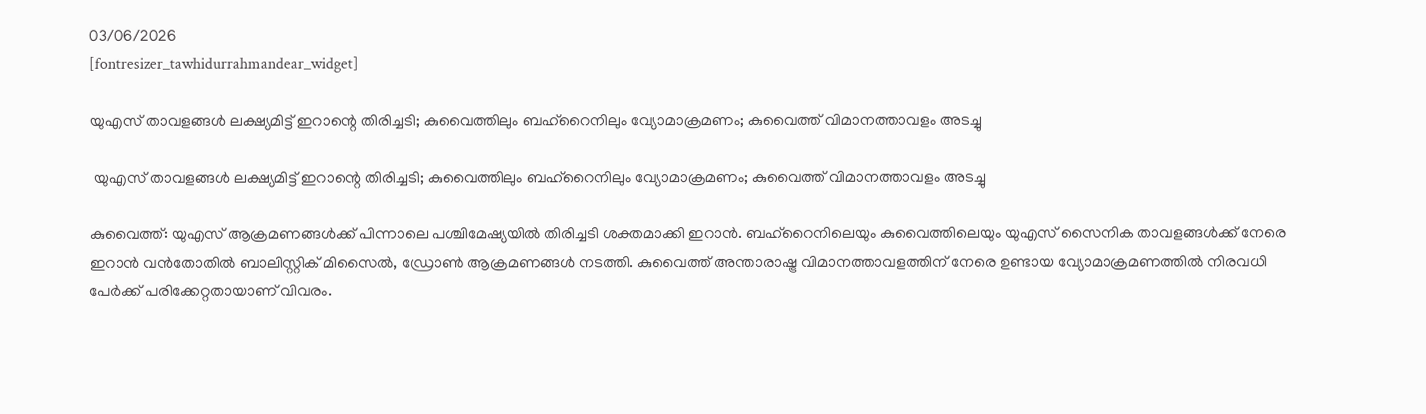03/06/2026
[fontresizer_tawhidurrahmandear_widget]

യുഎസ് താവളങ്ങൾ ലക്ഷ്യമിട്ട് ഇറാന്റെ തിരിച്ചടി; കുവൈത്തിലും ബഹ്റൈനിലും വ്യോമാക്രമണം; കുവൈത്ത് വിമാനത്താവളം അടച്ചു

 യുഎസ് താവളങ്ങൾ ലക്ഷ്യമിട്ട് ഇറാന്റെ തിരിച്ചടി; കുവൈത്തിലും ബഹ്റൈനിലും വ്യോമാക്രമണം; കുവൈത്ത് വിമാനത്താവളം അടച്ചു

കുവൈത്ത്: യുഎസ് ആക്രമണങ്ങൾക്ക് പിന്നാലെ പശ്ചിമേഷ്യയിൽ തിരിച്ചടി ശക്തമാക്കി ഇറാൻ. ബഹ്റൈനിലെയും കുവൈത്തിലെയും യുഎസ് സൈനിക താവളങ്ങൾക്ക് നേരെ ഇറാൻ വൻതോതിൽ ബാലിസ്റ്റിക് മിസൈൽ, ഡ്രോൺ ആക്രമണങ്ങൾ നടത്തി. കുവൈത്ത് അന്താരാഷ്ട്ര വിമാനത്താവളത്തിന് നേരെ ഉണ്ടായ വ്യോമാക്രമണത്തിൽ നിരവധി പേർക്ക് പരിക്കേറ്റതായാണ് വിവരം.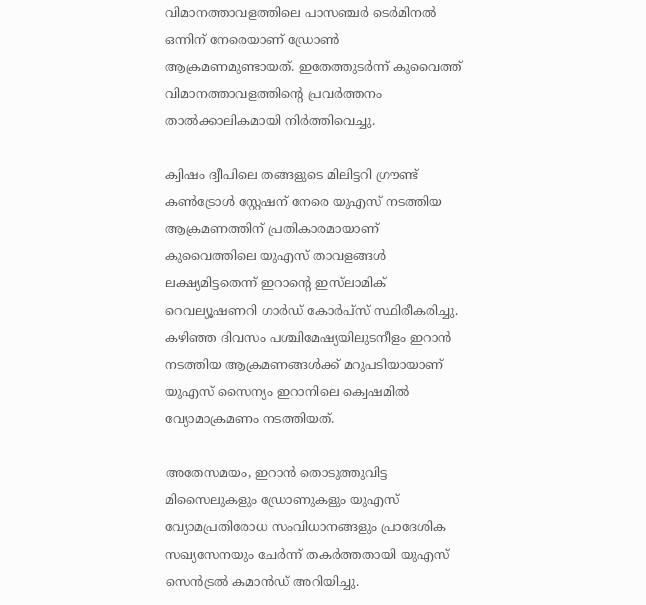വിമാനത്താവളത്തിലെ പാസഞ്ചർ ടെർമിനൽ ഒന്നിന് നേരെയാണ് ഡ്രോൺ ആക്രമണമുണ്ടായത്. ഇതേത്തുടർന്ന് കുവൈത്ത് വിമാനത്താവളത്തിന്റെ പ്രവർത്തനം താൽക്കാലികമായി നിർത്തിവെച്ചു.

ക്വിഷം ദ്വീപിലെ തങ്ങളുടെ മിലിട്ടറി ഗ്രൗണ്ട് കൺട്രോൾ സ്റ്റേഷന് നേരെ യുഎസ് നടത്തിയ ആക്രമണത്തിന് പ്രതികാരമായാണ് കുവൈത്തിലെ യുഎസ് താവളങ്ങൾ ലക്ഷ്യമിട്ടതെന്ന് ഇറാന്റെ ഇസ്‌ലാമിക് റെവല്യൂഷണറി ഗാർഡ് കോർപ്സ് സ്ഥിരീകരിച്ചു. കഴിഞ്ഞ ദിവസം പശ്ചിമേഷ്യയിലുടനീളം ഇറാൻ നടത്തിയ ആക്രമണങ്ങൾക്ക് മറുപടിയായാണ് യുഎസ് സൈന്യം ഇറാനിലെ ക്വെഷമിൽ വ്യോമാക്രമണം നടത്തിയത്.

അതേസമയം, ഇറാൻ തൊടുത്തുവിട്ട മിസൈലുകളും ഡ്രോണുകളും യുഎസ് വ്യോമപ്രതിരോധ സംവിധാനങ്ങളും പ്രാദേശിക സഖ്യസേനയും ചേർന്ന് തകർത്തതായി യുഎസ് സെൻട്രൽ കമാൻഡ് അറിയിച്ചു.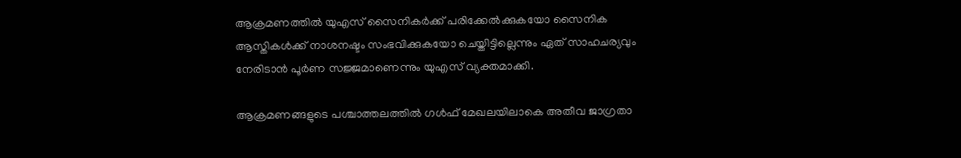ആക്രമണത്തിൽ യുഎസ് സൈനികർക്ക് പരിക്കേൽക്കുകയോ സൈനിക ആസ്തികൾക്ക് നാശനഷ്ടം സംഭവിക്കുകയോ ചെയ്തിട്ടില്ലെന്നും ഏത് സാഹചര്യവും നേരിടാൻ പൂർണ സജ്ജമാണെന്നും യുഎസ് വ്യക്തമാക്കി.

ആക്രമണങ്ങളുടെ പശ്ചാത്തലത്തിൽ ഗൾഫ് മേഖലയിലാകെ അതീവ ജാഗ്രതാ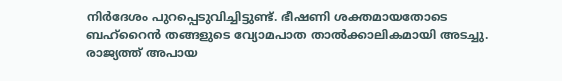നിർദേശം പുറപ്പെടുവിച്ചിട്ടുണ്ട്. ഭീഷണി ശക്തമായതോടെ ബഹ്റൈൻ തങ്ങളുടെ വ്യോമപാത താൽക്കാലികമായി അടച്ചു. രാജ്യത്ത് അപായ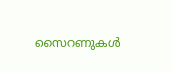സൈറണുകൾ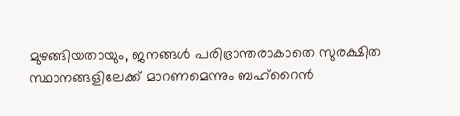മുഴങ്ങിയതായും, ജനങ്ങൾ പരിഭ്രാന്തരാകാതെ സുരക്ഷിത സ്ഥാനങ്ങളിലേക്ക് മാറണമെന്നും ബഹ്റൈൻ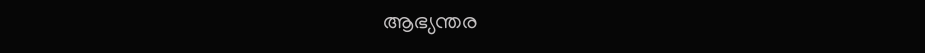ആഭ്യന്തര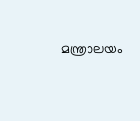മന്ത്രാലയം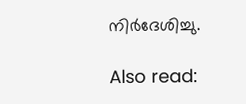നിർദേശിച്ചു.

Also read: